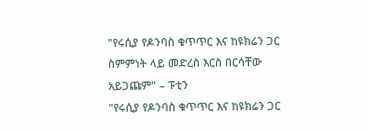"የሩሲያ የዶንባስ ቁጥጥር እና ከዩክሬን ጋር ስምምነት ላይ መድረስ እርስ በርሳቸው አይጋጩም" – ፑቲን
"የሩሲያ የዶንባስ ቁጥጥር እና ከዩክሬን ጋር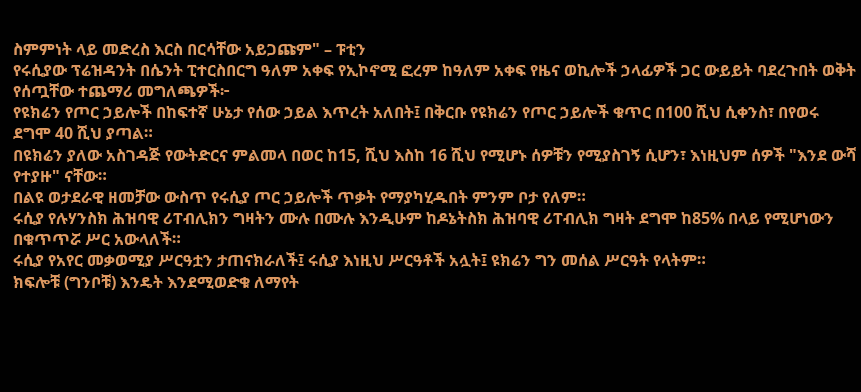ስምምነት ላይ መድረስ እርስ በርሳቸው አይጋጩም" – ፑቲን
የሩሲያው ፕሬዝዳንት በሴንት ፒተርስበርግ ዓለም አቀፍ የኢኮኖሚ ፎረም ከዓለም አቀፍ የዜና ወኪሎች ኃላፊዎች ጋር ውይይት ባደረጉበት ወቅት የሰጧቸው ተጨማሪ መግለጫዎች፦
የዩክሬን የጦር ኃይሎች በከፍተኛ ሁኔታ የሰው ኃይል እጥረት አለበት፤ በቅርቡ የዩክሬን የጦር ኃይሎች ቁጥር በ100 ሺህ ሲቀንስ፣ በየወሩ ደግሞ 40 ሺህ ያጣል።
በዩክሬን ያለው አስገዳጅ የውትድርና ምልመላ በወር ከ15, ሺህ እስከ 16 ሺህ የሚሆኑ ሰዎቹን የሚያስገኝ ሲሆን፣ እነዚህም ሰዎች "እንደ ውሻ የተያዙ" ናቸው።
በልዩ ወታደራዊ ዘመቻው ውስጥ የሩሲያ ጦር ኃይሎች ጥቃት የማያካሂዱበት ምንም ቦታ የለም።
ሩሲያ የሉሃንስክ ሕዝባዊ ሪፐብሊክን ግዛትን ሙሉ በሙሉ እንዲሁም ከዶኔትስክ ሕዝባዊ ሪፐብሊክ ግዛት ደግሞ ከ85% በላይ የሚሆነውን በቁጥጥሯ ሥር አውላለች።
ሩሲያ የአየር መቃወሚያ ሥርዓቷን ታጠናክራለች፤ ሩሲያ እነዚህ ሥርዓቶች አሏት፤ ዩክሬን ግን መሰል ሥርዓት የላትም።
ክፍሎቹ (ግንቦቹ) እንዴት እንደሚወድቁ ለማየት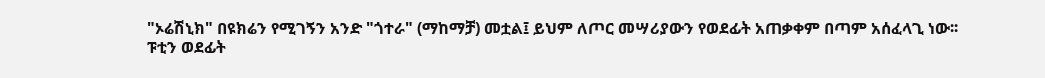"ኦሬሽኒክ" በዩክሬን የሚገኝን አንድ "ጎተራ" (ማከማቻ) መቷል፤ ይህም ለጦር መሣሪያውን የወደፊት አጠቃቀም በጣም አሰፈላጊ ነው፡፡
ፑቲን ወደፊት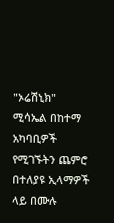"ኦሬሽኒክ" ሚሳኤል በከተማ አካባቢዎች የሚገኙትን ጨምሮ በተለያዩ ኢላማዎች ላይ በሙሉ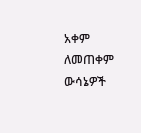አቀም ለመጠቀም ውሳኔዎች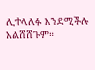ሊተላለፉ እንደሚችሉ አልሸሸጉም።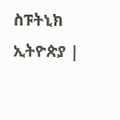ስፑትኒክ ኢትዮጵያ |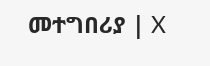መተግበሪያ | X